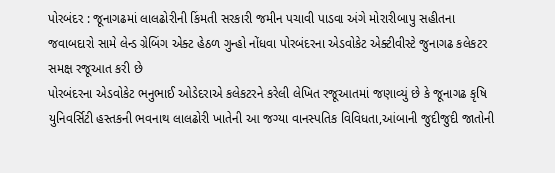પોરબંદર : જૂનાગઢમાં લાલઢોરીની કિંમતી સરકારી જમીન પચાવી પાડવા અંગે મોરારીબાપુ સહીતના જવાબદારો સામે લેન્ડ ગ્રેબિંગ એક્ટ હેઠળ ગુન્હો નોંધવા પોરબંદરના એડવોકેટ એક્ટીવીસ્ટે જુનાગઢ કલેકટર સમક્ષ રજૂઆત કરી છે
પોરબંદરના એડવોકેટ ભનુભાઈ ઓડેદરાએ કલેકટરને કરેલી લેખિત રજૂઆતમાં જણાવ્યું છે કે જૂનાગઢ કૃષિ યુનિવર્સિટી હસ્તકની ભવનાથ લાલઢોરી ખાતેની આ જગ્યા વાનસ્પતિક વિવિધતા,આંબાની જુદીજુદી જાતોની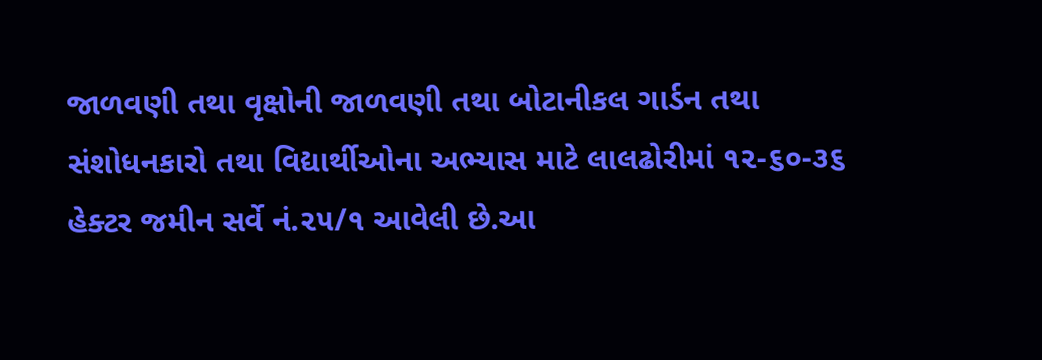જાળવણી તથા વૃક્ષોની જાળવણી તથા બોટાનીકલ ગાર્ડન તથા સંશોધનકારો તથા વિદ્યાર્થીઓના અભ્યાસ માટે લાલઢોરીમાં ૧૨-૬૦-૩૬ હેક્ટર જમીન સર્વે નં.૨૫/૧ આવેલી છે.આ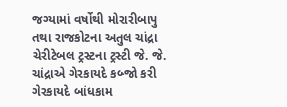જગ્યામાં વર્ષોથી મોરારીબાપુ તથા રાજકોટના અતુલ ચાંદ્રા ચેરીટેબલ ટ્રસ્ટના ટ્રસ્ટી જે. જે. ચાંદ્રાએ ગેરકાયદે કબ્જો કરી ગેરકાયદે બાંધકામ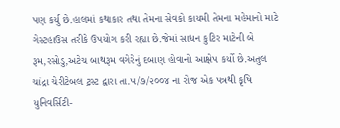પણ કર્યુ છે.હાલમાં કથાકાર તથા તેમના સેવકો કાયમી તેમના મહેમાનો માટે ગેસ્ટહાઉસ તરીકે ઉપયોગ કરી રહ્યા છે.જેમાં સાધન કુટિર માટેની બે રૂમ,રસોડુ,અટેચ બાથરૂમ વગેરેનું દબાણ હોવાનો આક્ષેપ કર્યો છે.અતુલ ચાંદ્રા ચેરીટેબલ ટ્રસ્ટ દ્વારા તા.૫/૭/૨૦૦૪ ના રોજ એક પત્રથી કૃષિ યુનિવર્સિટી-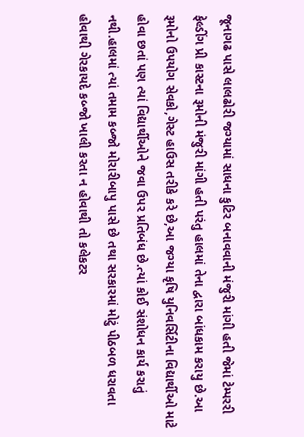જૂનાગઢ પાસે લાલઢોરી જગ્યામાં સાધના કુટિર બનાવવાની મંજુરી માંગી હતી જેમાં ટેમ્પરરી ફેલ્ડીંગ પ્રી કાસ્ટના રૂમોની મંજુરી માંગી હતી પરંતુ હાલમાં તેના દ્વારા બાંધકામ કરાયુ છે.આ રૂમોનો ઉપયોગ સેવકો,ગેસ્ટ હાઉસ તરીકે કરે છે,આ જગ્યા કૃષિ યુનિવર્સિટીના વિદ્યાર્થીઓ માટે હોવા છતાં પણ ત્યાં વિદ્યાર્થીઓને જવા ઉપર પ્રતિબંધ છે.ત્યાં કોઈ સંશોધન કાર્ય કરાતું નથી.હાલમાં ત્યાં તમામ કબ્જો મોરારીબાપુ પાસે છે તથા સરકારમાં મોટું પીઠબળ ધરાવતા હોવાથી ગેરકાયદે કબ્જો ખાલી કરતા ન હોવાથી તો કલેકટર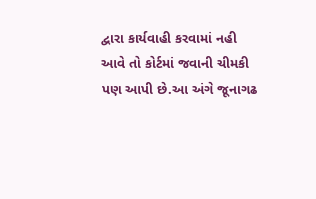દ્વારા કાર્યવાહી કરવામાં નહી આવે તો કોર્ટમાં જવાની ચીમકી પણ આપી છે.આ અંગે જૂનાગઢ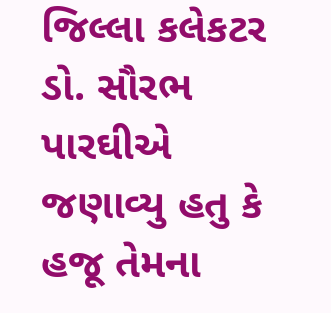જિલ્લા કલેકટર ડો. સૌરભ પારઘીએ જણાવ્યુ હતુ કે હજૂ તેમના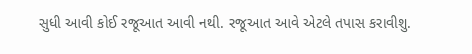સુધી આવી કોઈ રજૂઆત આવી નથી. રજૂઆત આવે એટલે તપાસ કરાવીશુ.